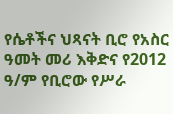የሴቶችና ህጻናት ቢሮ የአስር ዓመት መሪ እቅድና የ2012 ዓ/ም የቢሮው የሥራ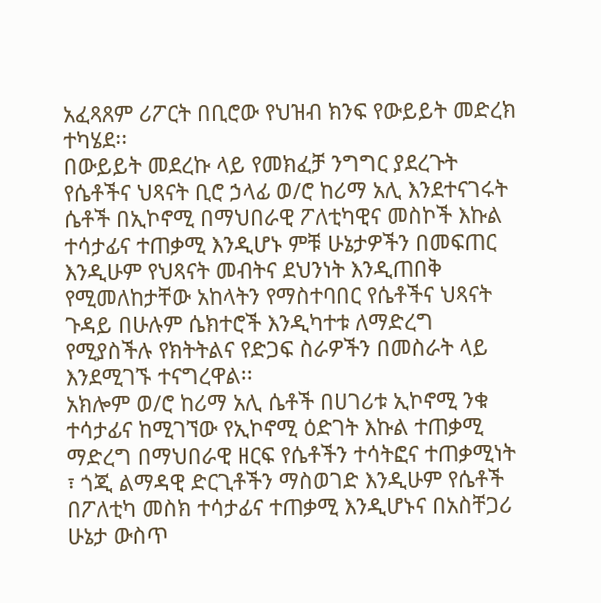አፈጻጸም ሪፖርት በቢሮው የህዝብ ክንፍ የውይይት መድረክ ተካሄደ፡፡
በውይይት መደረኩ ላይ የመክፈቻ ንግግር ያደረጉት የሴቶችና ህጻናት ቢሮ ኃላፊ ወ/ሮ ከሪማ አሊ እንደተናገሩት ሴቶች በኢኮኖሚ በማህበራዊ ፖለቲካዊና መስኮች እኩል ተሳታፊና ተጠቃሚ እንዲሆኑ ምቹ ሁኔታዎችን በመፍጠር እንዲሁም የህጻናት መብትና ደህንነት እንዲጠበቅ የሚመለከታቸው አከላትን የማስተባበር የሴቶችና ህጻናት ጉዳይ በሁሉም ሴክተሮች እንዲካተቱ ለማድረግ የሚያስችሉ የክትትልና የድጋፍ ስራዎችን በመስራት ላይ እንደሚገኙ ተናግረዋል፡፡
አክሎም ወ/ሮ ከሪማ አሊ ሴቶች በሀገሪቱ ኢኮኖሚ ንቁ ተሳታፊና ከሚገኘው የኢኮኖሚ ዕድገት እኩል ተጠቃሚ ማድረግ በማህበራዊ ዘርፍ የሴቶችን ተሳትፎና ተጠቃሚነት ፣ ጎጂ ልማዳዊ ድርጊቶችን ማስወገድ እንዲሁም የሴቶች በፖለቲካ መስክ ተሳታፊና ተጠቃሚ እንዲሆኑና በአስቸጋሪ ሁኔታ ውስጥ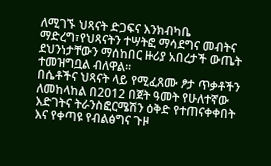ለሚገኙ ህጻናት ድጋፍና እንክብካቤ ማድረግ፣የህጻናትን ተሣትፎ ማሳደግና መብትና ደህንነታቸውን ማሰከበር ዙሪያ አበረታች ውጤት ተመዝግቧል ብለዋል፡፡
በሴቶችና ህጻናት ላይ የሚፈጸሙ ፆታ ጥቃቶችን ለመከላከል በ2012 በጀት ዓመት የሁለተኛው እድገትና ትራንስፎርሜሽን ዕቅድ የተጠናቀቀበት እና የቀጣዩ የብልፅግና ጉዞ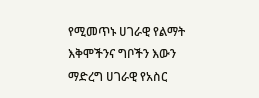የሚመጥኑ ሀገራዊ የልማት እቅሞችንና ግቦችን እውን ማድረግ ሀገራዊ የአስር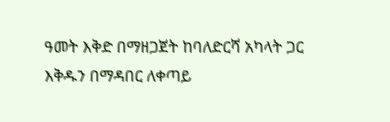ዓመት እቅድ በማዘጋጀት ከባለድርሻ አካላት ጋር እቅዱን በማዳበር ለቀጣይ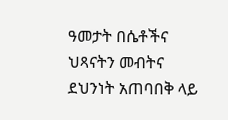ዓመታት በሴቶችና ህጻናትን መብትና ደህንነት አጠባበቅ ላይ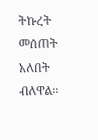ትኩረት መሰጠት አለበት ብለዋል፡፡